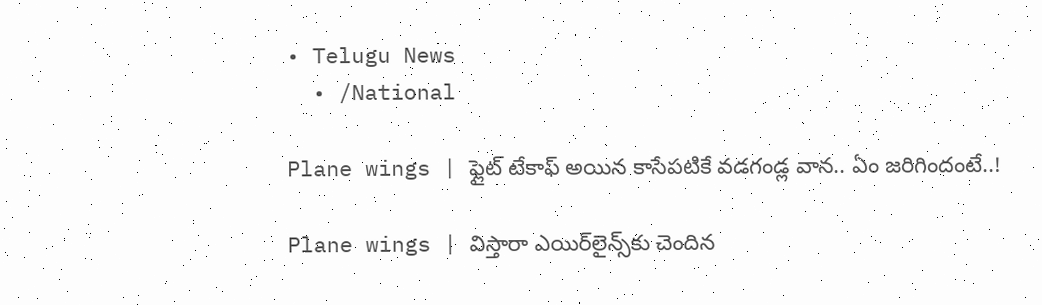• Telugu News
  • /National

Plane wings | ఫ్లైట్‌ టేకాఫ్‌ అయిన కాసేపటికే వడగండ్ల వాన.. ఏం జరిగిందంటే..!

Plane wings | విస్తారా ఎయిర్‌లైన్స్‌కు చెందిన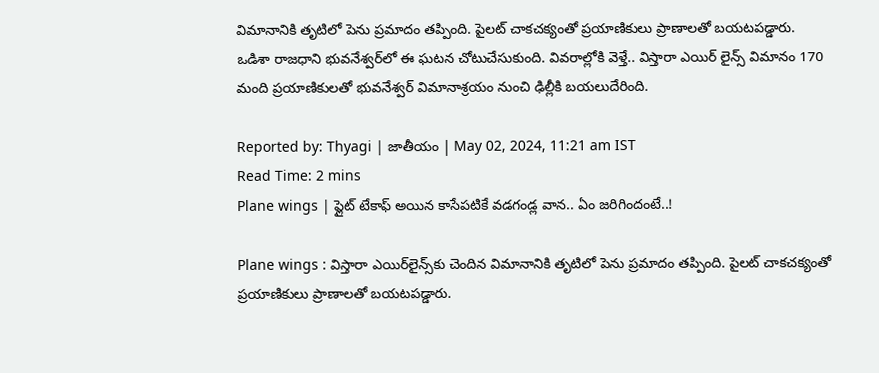విమానానికి తృటిలో పెను ప్రమాదం తప్పింది. పైలట్‌ చాకచక్యంతో ప్రయాణికులు ప్రాణాలతో బయటపడ్డారు. ఒడిశా రాజధాని భువనేశ్వర్‌లో ఈ ఘటన చోటుచేసుకుంది. వివరాల్లోకి వెళ్తే.. విస్తారా ఎయిర్‌ లైన్స్‌ విమానం 170 మంది ప్రయాణికులతో భువనేశ్వర్‌ విమానాశ్రయం నుంచి ఢిల్లీకి బయలుదేరింది.

Reported by: Thyagi | జాతీయం | May 02, 2024, 11:21 am IST
Read Time: 2 mins
Plane wings | ఫ్లైట్‌ టేకాఫ్‌ అయిన కాసేపటికే వడగండ్ల వాన.. ఏం జరిగిందంటే..!

Plane wings : విస్తారా ఎయిర్‌లైన్స్‌కు చెందిన విమానానికి తృటిలో పెను ప్రమాదం తప్పింది. పైలట్‌ చాకచక్యంతో ప్రయాణికులు ప్రాణాలతో బయటపడ్డారు.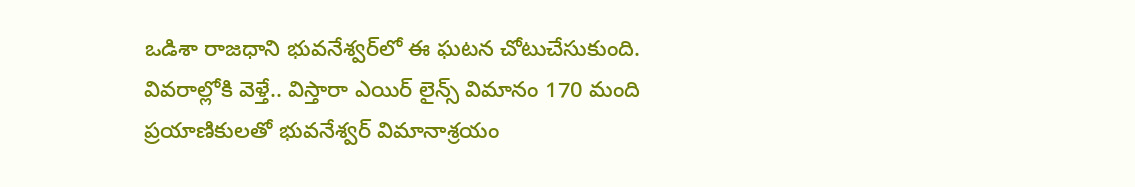ఒడిశా రాజధాని భువనేశ్వర్‌లో ఈ ఘటన చోటుచేసుకుంది. వివరాల్లోకి వెళ్తే.. విస్తారా ఎయిర్‌ లైన్స్‌ విమానం 170 మంది ప్రయాణికులతో భువనేశ్వర్‌ విమానాశ్రయం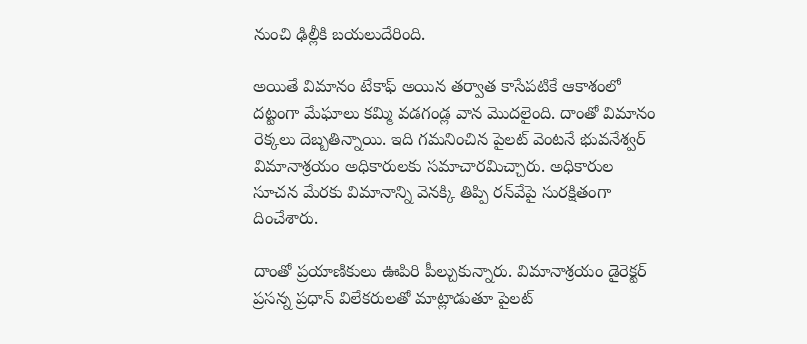నుంచి ఢిల్లీకి బయలుదేరింది.

అయితే విమానం టేకాఫ్‌ అయిన తర్వాత కాసేపటికే ఆకాశంలో దట్టంగా మేఘాలు కమ్మి వడగండ్ల వాన మొదలైంది. దాంతో విమానం రెక్కలు దెబ్బతిన్నాయి. ఇది గమనించిన పైలట్‌ వెంటనే భువనేశ్వర్‌ విమానాశ్రయం అధికారులకు సమాచారమిచ్చారు. అధికారుల సూచన మేరకు విమానాన్ని వెనక్కి తిప్పి రన్‌వేపై సురక్షితంగా దించేశారు.

దాంతో ప్రయాణికులు ఊపిరి పీల్చుకున్నారు. విమానాశ్రయం డైరెక్టర్‌ ప్రసన్న ప్రధాన్‌ విలేకరులతో మాట్లాడుతూ పైలట్‌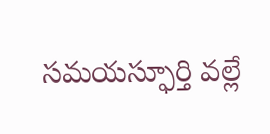సమయస్ఫూర్తి వల్లే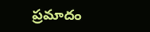ప్రమాదం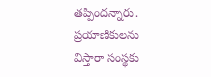తప్పిందన్నారు. ప్రయాణికులను విస్తారా సంస్థకు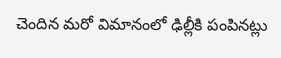చెందిన మరో విమానంలో ఢిల్లీకి పంపినట్లు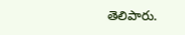తెలిపారు.